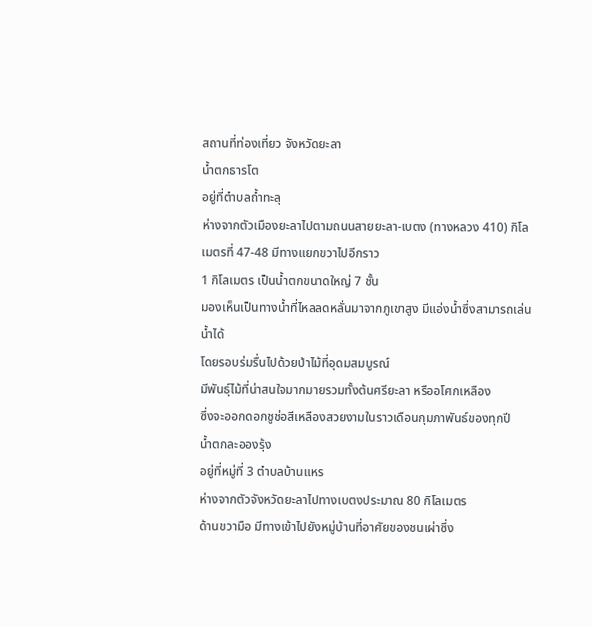สถานที่ท่องเที่ยว จังหวัดยะลา
น้ำตกธารโต
อยู่ที่ตำบลถ้ำทะลุ
ห่างจากตัวเมืองยะลาไปตามถนนสายยะลา-เบตง (ทางหลวง 410) กิโลเมตรที่ 47-48 มีทางแยกขวาไปอีกราว
1 กิโลเมตร เป็นน้ำตกขนาดใหญ่ 7 ชั้น
มองเห็นเป็นทางน้ำที่ไหลลดหลั่นมาจากภูเขาสูง มีแอ่งน้ำซึ่งสามารถเล่นน้ำได้
โดยรอบร่มรื่นไปด้วยป่าไม้ที่อุดมสมบูรณ์
มีพันธุ์ไม้ที่น่าสนใจมากมายรวมทั้งต้นศรียะลา หรืออโศกเหลือง
ซึ่งจะออกดอกชูช่อสีเหลืองสวยงามในราวเดือนกุมภาพันธ์ของทุกปี
น้ำตกละอองรุ้ง
อยู่ที่หมู่ที่ 3 ตำบลบ้านแหร
ห่างจากตัวจังหวัดยะลาไปทางเบตงประมาณ 80 กิโลเมตร
ด้านขวามือ มีทางเข้าไปยังหมู่บ้านที่อาศัยของชนเผ่าซึ่ง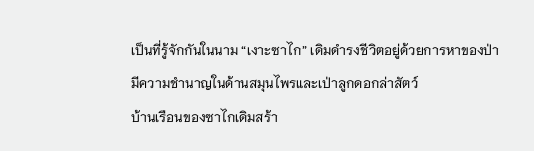เป็นที่รู้จักกันในนาม “เงาะซาไก” เดิมดำรงชีวิตอยู่ด้วยการหาของป่า
มีความชำนาญในด้านสมุนไพรและเป่าลูกดอกล่าสัตว์
บ้านเรือนของซาไกเดิมสร้า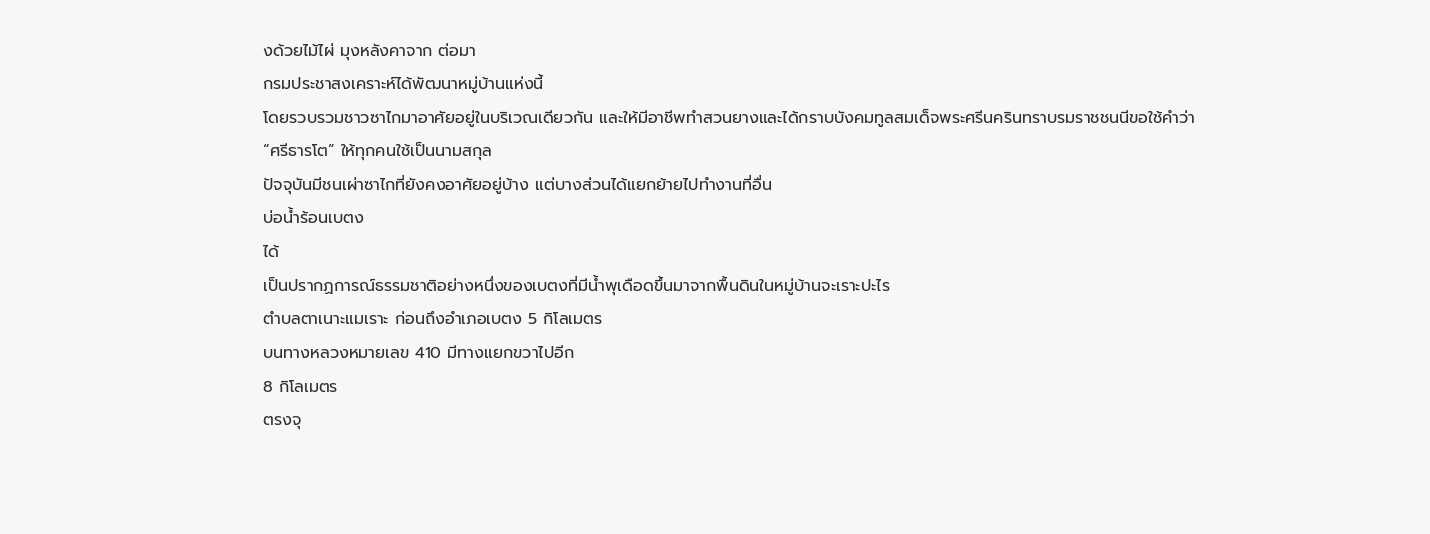งด้วยไม้ไผ่ มุงหลังคาจาก ต่อมา
กรมประชาสงเคราะห์ได้พัฒนาหมู่บ้านแห่งนี้
โดยรวบรวมชาวซาไกมาอาศัยอยู่ในบริเวณเดียวกัน และให้มีอาชีพทำสวนยางและได้กราบบังคมทูลสมเด็จพระศรีนครินทราบรมราชชนนีขอใช้คำว่า
“ศรีธารโต” ให้ทุกคนใช้เป็นนามสกุล
ปัจจุบันมีชนเผ่าซาไกที่ยังคงอาศัยอยู่บ้าง แต่บางส่วนได้แยกย้ายไปทำงานที่อื่น
บ่อน้ำร้อนเบตง
ได้
เป็นปรากฏการณ์ธรรมชาติอย่างหนึ่งของเบตงที่มีน้ำพุเดือดขึ้นมาจากพื้นดินในหมู่บ้านจะเราะปะไร
ตำบลตาเนาะแมเราะ ก่อนถึงอำเภอเบตง 5 กิโลเมตร
บนทางหลวงหมายเลข 410 มีทางแยกขวาไปอีก
8 กิโลเมตร
ตรงจุ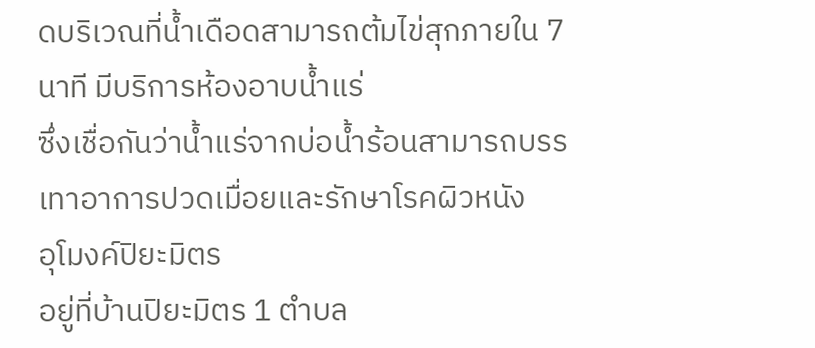ดบริเวณที่น้ำเดือดสามารถต้มไข่สุกภายใน 7
นาที มีบริการห้องอาบน้ำแร่
ซึ่งเชื่อกันว่าน้ำแร่จากบ่อน้ำร้อนสามารถบรรเทาอาการปวดเมื่อยและรักษาโรคผิวหนัง
อุโมงค์ปิยะมิตร
อยู่ที่บ้านปิยะมิตร 1 ตำบล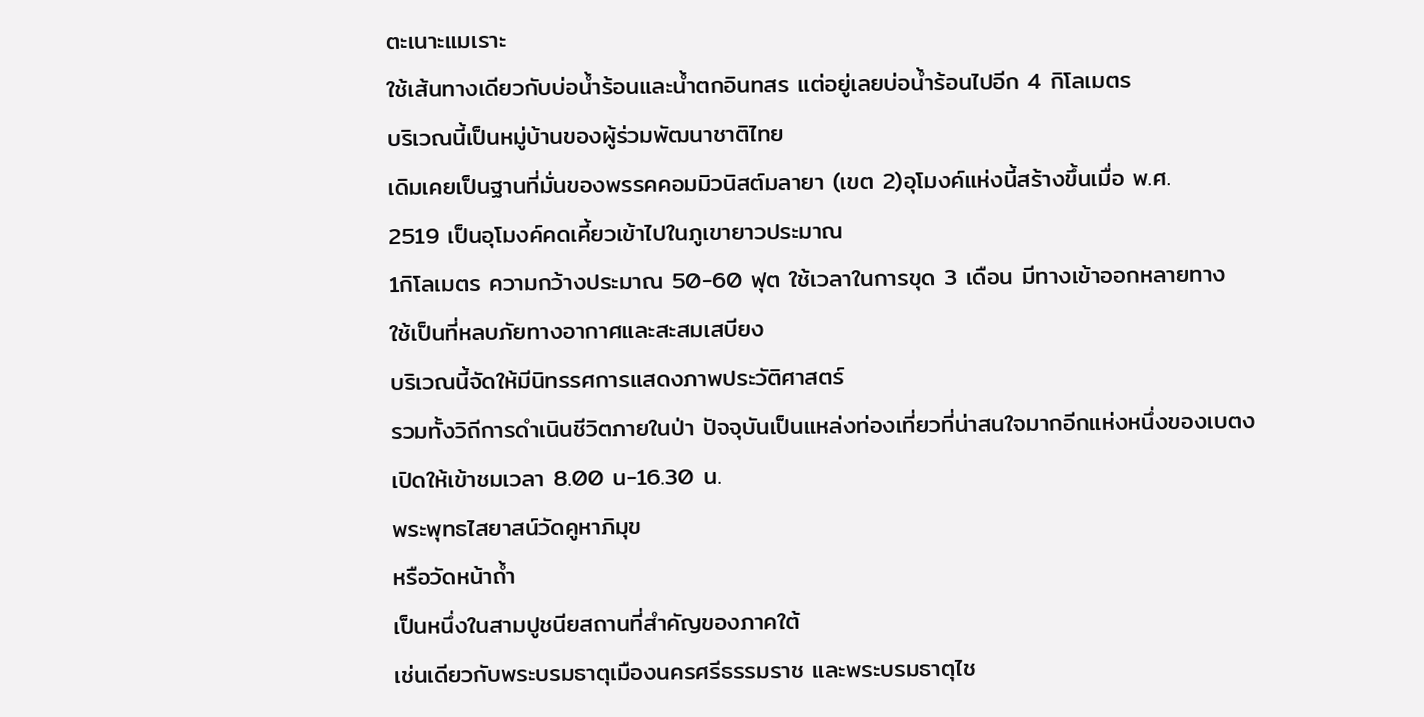ตะเนาะแมเราะ
ใช้เส้นทางเดียวกับบ่อน้ำร้อนและน้ำตกอินทสร แต่อยู่เลยบ่อน้ำร้อนไปอีก 4 กิโลเมตร
บริเวณนี้เป็นหมู่บ้านของผู้ร่วมพัฒนาชาติไทย
เดิมเคยเป็นฐานที่มั่นของพรรคคอมมิวนิสต์มลายา (เขต 2)อุโมงค์แห่งนี้สร้างขึ้นเมื่อ พ.ศ.
2519 เป็นอุโมงค์คดเคี้ยวเข้าไปในภูเขายาวประมาณ
1กิโลเมตร ความกว้างประมาณ 50-60 ฟุต ใช้เวลาในการขุด 3 เดือน มีทางเข้าออกหลายทาง
ใช้เป็นที่หลบภัยทางอากาศและสะสมเสบียง
บริเวณนี้จัดให้มีนิทรรศการแสดงภาพประวัติศาสตร์
รวมทั้งวิถีการดำเนินชีวิตภายในป่า ปัจจุบันเป็นแหล่งท่องเที่ยวที่น่าสนใจมากอีกแห่งหนึ่งของเบตง
เปิดให้เข้าชมเวลา 8.00 น-16.30 น.
พระพุทธไสยาสน์วัดคูหาภิมุข
หรือวัดหน้าถ้ำ
เป็นหนึ่งในสามปูชนียสถานที่สำคัญของภาคใต้
เช่นเดียวกับพระบรมธาตุเมืองนครศรีธรรมราช และพระบรมธาตุไช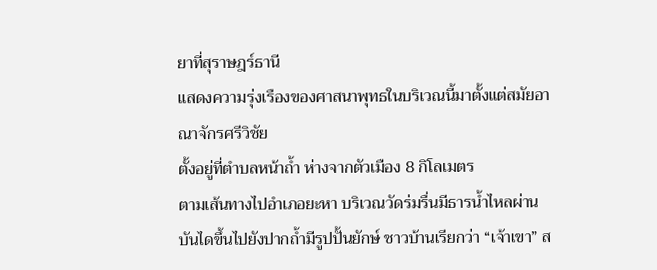ยาที่สุราษฎร์ธานี
แสดงความรุ่งเรืองของศาสนาพุทธในบริเวณนี้มาตั้งแต่สมัยอาณาจักรศรีวิชัย
ตั้งอยู่ที่ตำบลหน้าถ้ำ ห่างจากตัวเมือง 8 กิโลเมตร
ตามเส้นทางไปอำเภอยะหา บริเวณวัดร่มรื่นมีธารน้ำไหลผ่าน
บันไดขึ้นไปยังปากถ้ำมีรูปปั้นยักษ์ ชาวบ้านเรียกว่า “เจ้าเขา” ส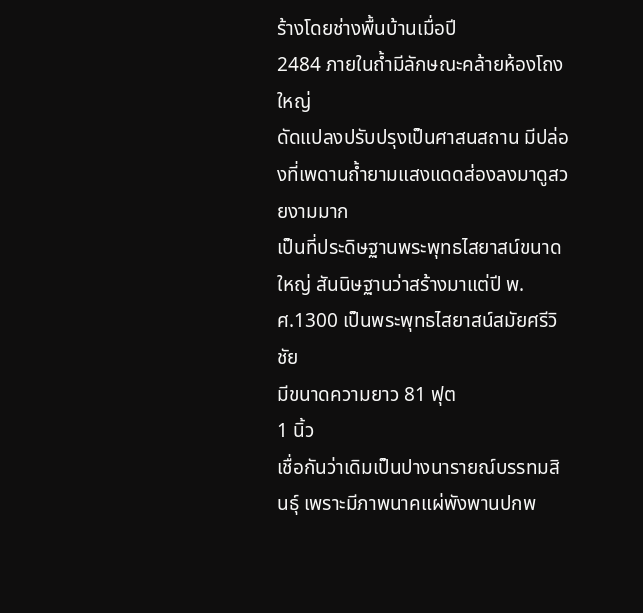ร้างโดยช่างพื้นบ้านเมื่อปี
2484 ภายในถ้ำมีลักษณะคล้ายห้องโถงใหญ่
ดัดแปลงปรับปรุงเป็นศาสนสถาน มีปล่องที่เพดานถ้ำยามแสงแดดส่องลงมาดูสวยงามมาก
เป็นที่ประดิษฐานพระพุทธไสยาสน์ขนาดใหญ่ สันนิษฐานว่าสร้างมาแต่ปี พ.ศ.1300 เป็นพระพุทธไสยาสน์สมัยศรีวิชัย
มีขนาดความยาว 81 ฟุต
1 นิ้ว
เชื่อกันว่าเดิมเป็นปางนารายณ์บรรทมสินธุ์ เพราะมีภาพนาคแผ่พังพานปกพ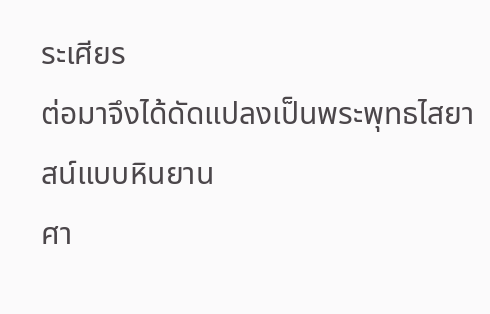ระเศียร
ต่อมาจึงได้ดัดแปลงเป็นพระพุทธไสยาสน์แบบหินยาน
ศา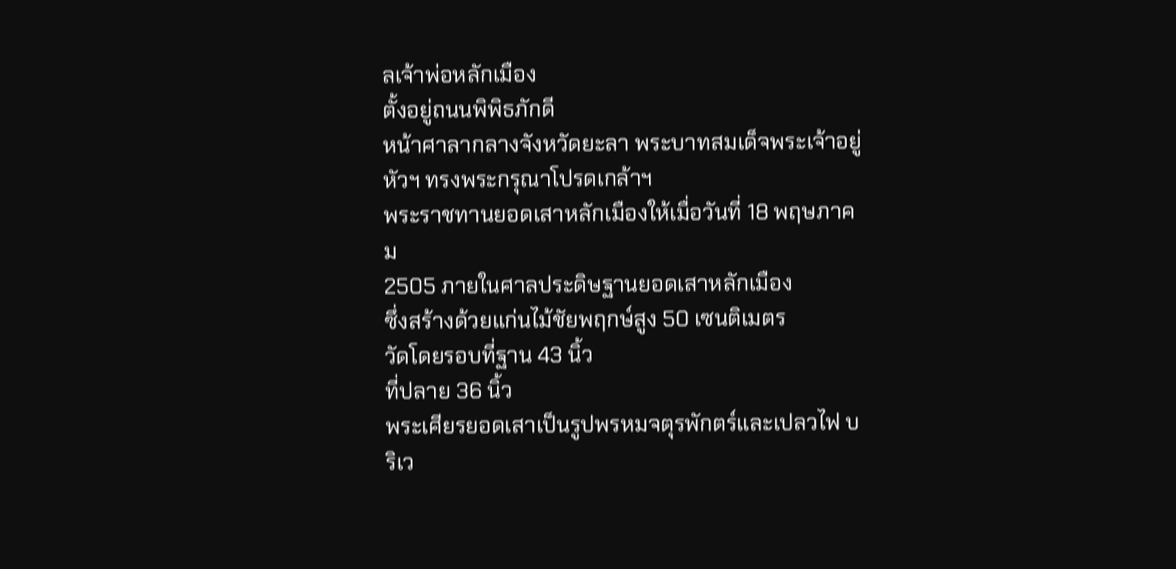ลเจ้าพ่อหลักเมือง
ตั้งอยู่ถนนพิพิธภักดี
หน้าศาลากลางจังหวัดยะลา พระบาทสมเด็จพระเจ้าอยู่หัวฯ ทรงพระกรุณาโปรดเกล้าฯ
พระราชทานยอดเสาหลักเมืองให้เมื่อวันที่ 18 พฤษภาคม
2505 ภายในศาลประดิษฐานยอดเสาหลักเมือง
ซึ่งสร้างด้วยแก่นไม้ชัยพฤกษ์สูง 50 เซนติเมตร
วัดโดยรอบที่ฐาน 43 นิ้ว
ที่ปลาย 36 นิ้ว
พระเศียรยอดเสาเป็นรูปพรหมจตุรพักตร์และเปลวไฟ บริเว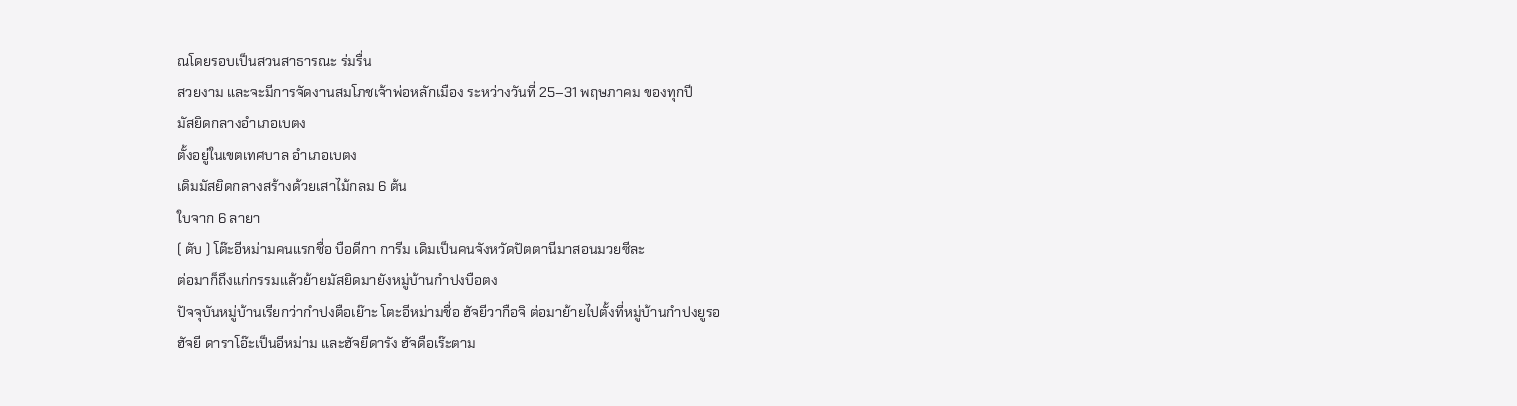ณโดยรอบเป็นสวนสาธารณะ ร่มรื่น
สวยงาม และจะมีการจัดงานสมโภชเจ้าพ่อหลักเมือง ระหว่างวันที่ 25–31 พฤษภาคม ของทุกปี
มัสยิดกลางอำเภอเบตง
ตั้งอยู่ในเขตเทศบาล อำเภอเบตง
เดิมมัสยิดกลางสร้างด้วยเสาไม้กลม 6 ต้น
ใบจาก 6 ลายา
( ตับ ) โต๊ะอีหม่ามคนแรกชื่อ บือดีกา การีม เดิมเป็นคนจังหวัดปัตตานีมาสอนมวยซีละ
ต่อมาก็ถึงแก่กรรมแล้วย้ายมัสยิดมายังหมู่บ้านกำปงบือตง
ปัจจุบันหมู่บ้านเรียกว่ากำปงตือเย๊าะ โตะอีหม่ามชื่อ ฮัจยีวากือจิ ต่อมาย้ายไปตั้งที่หมู่บ้านกำปงยูรอ
ฮัจยี ดาราโอ๊ะเป็นอีหม่าม และฮัจยีดารัง ฮัจดือเร๊ะตาม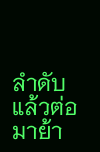ลำดับ
แล้วต่อมาย้า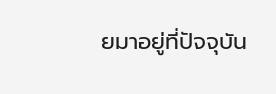ยมาอยู่ที่ปัจจุบัน